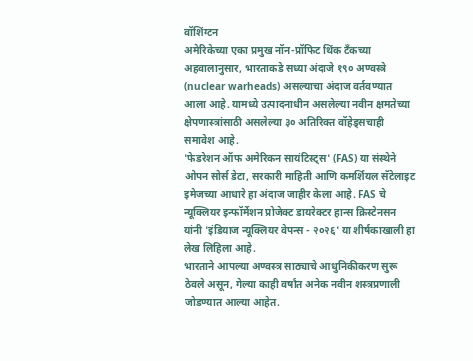वॉशिंग्टन
अमेरिकेच्या एका प्रमुख नॉन-प्रॉफिट थिंक टँकच्या अहवालानुसार, भारताकडे सध्या अंदाजे १९० अण्वस्त्रे (nuclear warheads) असल्याचा अंदाज वर्तवण्यात आला आहे. यामध्ये उत्पादनाधीन असलेल्या नवीन क्षमतेच्या क्षेपणास्त्रांसाठी असलेल्या ३० अतिरिक्त वॉहेड्सचाही समावेश आहे.
'फेडरेशन ऑफ अमेरिकन सायंटिस्ट्स' (FAS) या संस्थेने ओपन सोर्स डेटा, सरकारी माहिती आणि कमर्शियल सॅटेलाइट इमेजच्या आधारे हा अंदाज जाहीर केला आहे. FAS चे न्यूक्लियर इन्फॉर्मेशन प्रोजेक्ट डायरेक्टर हान्स क्रिस्टेनसन यांनी 'इंडियाज न्यूक्लियर वेपन्स - २०२६' या शीर्षकाखाली हा लेख लिहिला आहे.
भारताने आपल्या अण्वस्त्र साठ्याचे आधुनिकीकरण सुरू ठेवले असून, गेल्या काही वर्षांत अनेक नवीन शस्त्रप्रणाली जोडण्यात आल्या आहेत.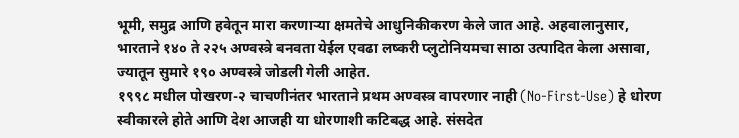भूमी, समुद्र आणि हवेतून मारा करणाऱ्या क्षमतेचे आधुनिकीकरण केले जात आहे. अहवालानुसार, भारताने १४० ते २२५ अण्वस्त्रे बनवता येईल एवढा लष्करी प्लुटोनियमचा साठा उत्पादित केला असावा, ज्यातून सुमारे १९० अण्वस्त्रे जोडली गेली आहेत.
१९९८ मधील पोखरण-२ चाचणीनंतर भारताने प्रथम अण्वस्त्र वापरणार नाही (No-First-Use) हे धोरण स्वीकारले होते आणि देश आजही या धोरणाशी कटिबद्ध आहे. संसदेत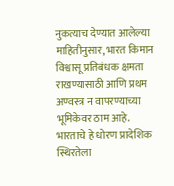नुकत्याच देण्यात आलेल्या माहितीनुसार, भारत किमान विश्वासू प्रतिबंधक क्षमता राखण्यासाठी आणि प्रथम अण्वस्त्र न वापरण्याच्या भूमिकेवर ठाम आहे. भारताचे हे धोरण प्रादेशिक स्थिरतेला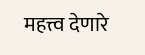महत्त्व देणारे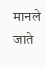मानले जाते